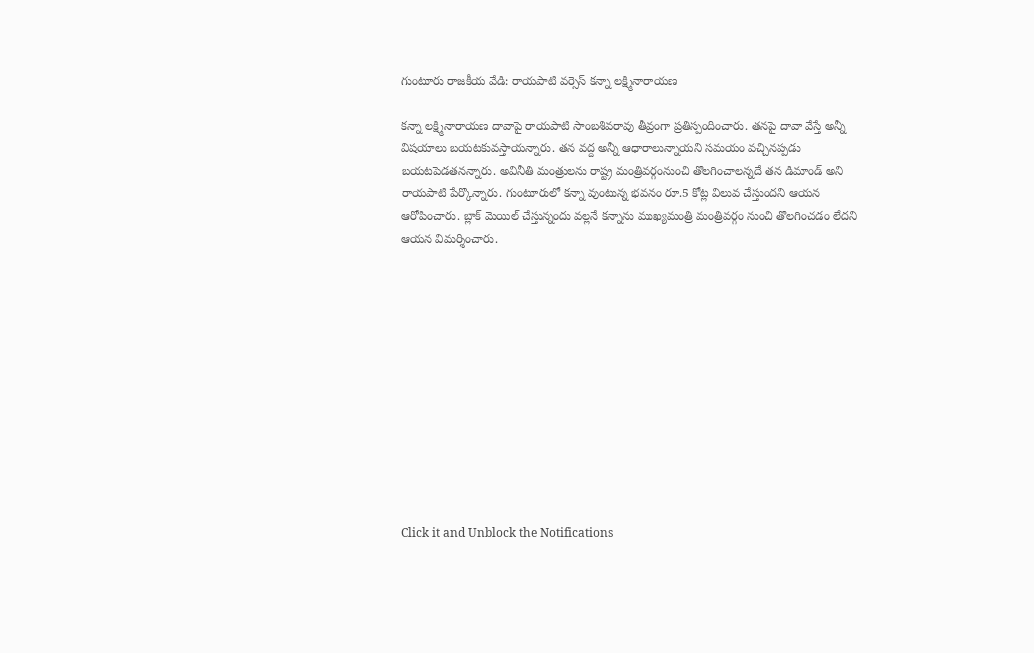గుంటూరు రాజకీయ వేడి: రాయపాటి వర్సెస్ కన్నా లక్ష్మినారాయణ

కన్నా లక్ష్మినారాయణ దావాపై రాయపాటి సాంబశివరావు తీవ్రంగా ప్రతిస్పందించారు. తనపై దావా వేస్తే అన్నీ విషయాలు బయటకువస్తాయన్నారు. తన వద్ద అన్నీ ఆధారాలున్నాయని సమయం వచ్చినప్పడు బయటపెడతనన్నారు. అవినీతి మంత్రులను రాష్ట్ర మంత్రివర్గంనుంచి తొలగించాలన్నదే తన డిమాండ్ అని రాయపాటి పేర్కొన్నారు. గుంటూరులో కన్నా వుంటున్న భవనం రూ.5 కోట్ల విలువ చేస్తుందని ఆయన ఆరోపించారు. బ్లాక్ మెయిల్ చేస్తున్నందు వల్లనే కన్నాను ముఖ్యమంత్రి మంత్రివర్గం నుంచి తొలగించడం లేదని ఆయన విమర్శించారు.












Click it and Unblock the Notifications